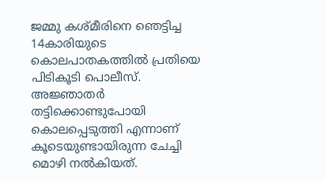ജമ്മു കശ്മീരിനെ ഞെട്ടിച്ച 14കാരിയുടെ കൊലപാതകത്തില്‍ പ്രതിയെ പിടികൂടി പൊലീസ്. അജ്ഞാതർ തട്ടിക്കൊണ്ടുപോയി കൊലപ്പെടുത്തി എന്നാണ് കൂടെയുണ്ടായിരുന്ന ചേച്ചി മൊഴി നല്‍കിയത്.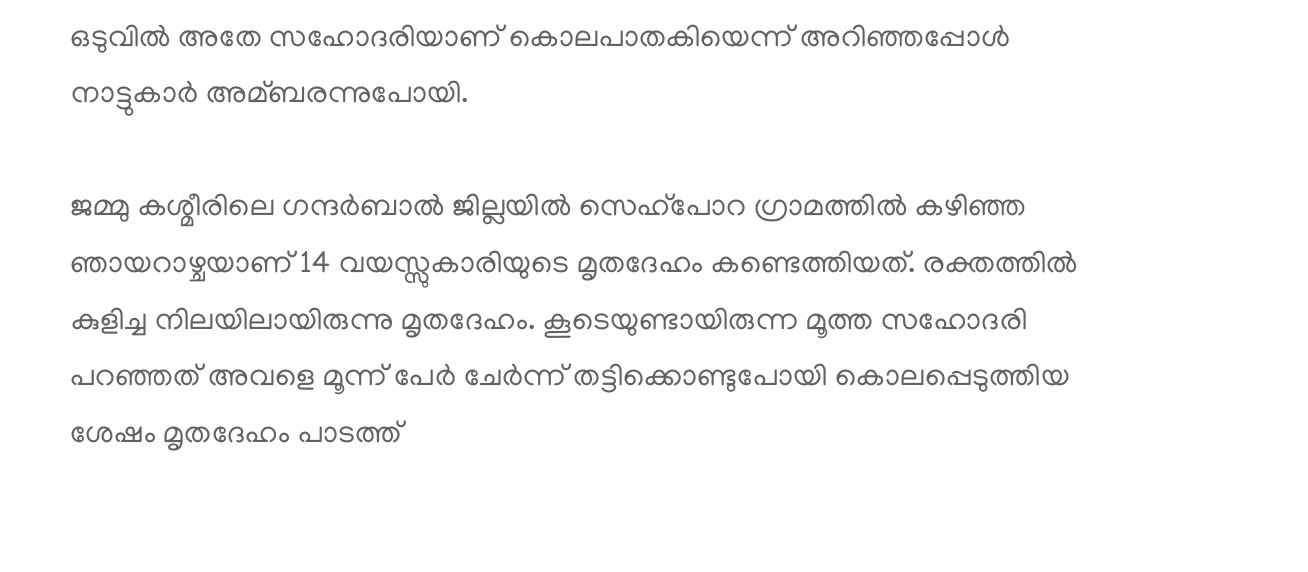ഒടുവില്‍ അതേ സഹോദരിയാണ് കൊലപാതകിയെന്ന് അറിഞ്ഞപ്പോള്‍ നാട്ടുകാർ അമ്ബരന്നുപോയി.

ജമ്മു കശ്മീരിലെ ഗന്ദർബാല്‍ ജില്ലയില്‍ സെഹ്പോറ ഗ്രാമത്തില്‍ കഴിഞ്ഞ ഞായറാഴ്ചയാണ് 14 വയസ്സുകാരിയുടെ മൃതദേഹം കണ്ടെത്തിയത്. രക്തത്തില്‍ കുളിച്ച നിലയിലായിരുന്നു മൃതദേഹം. കൂടെയുണ്ടായിരുന്ന മൂത്ത സഹോദരി പറഞ്ഞത് അവളെ മൂന്ന് പേർ ചേർന്ന് തട്ടിക്കൊണ്ടുപോയി കൊലപ്പെടുത്തിയ ശേഷം മൃതദേഹം പാടത്ത്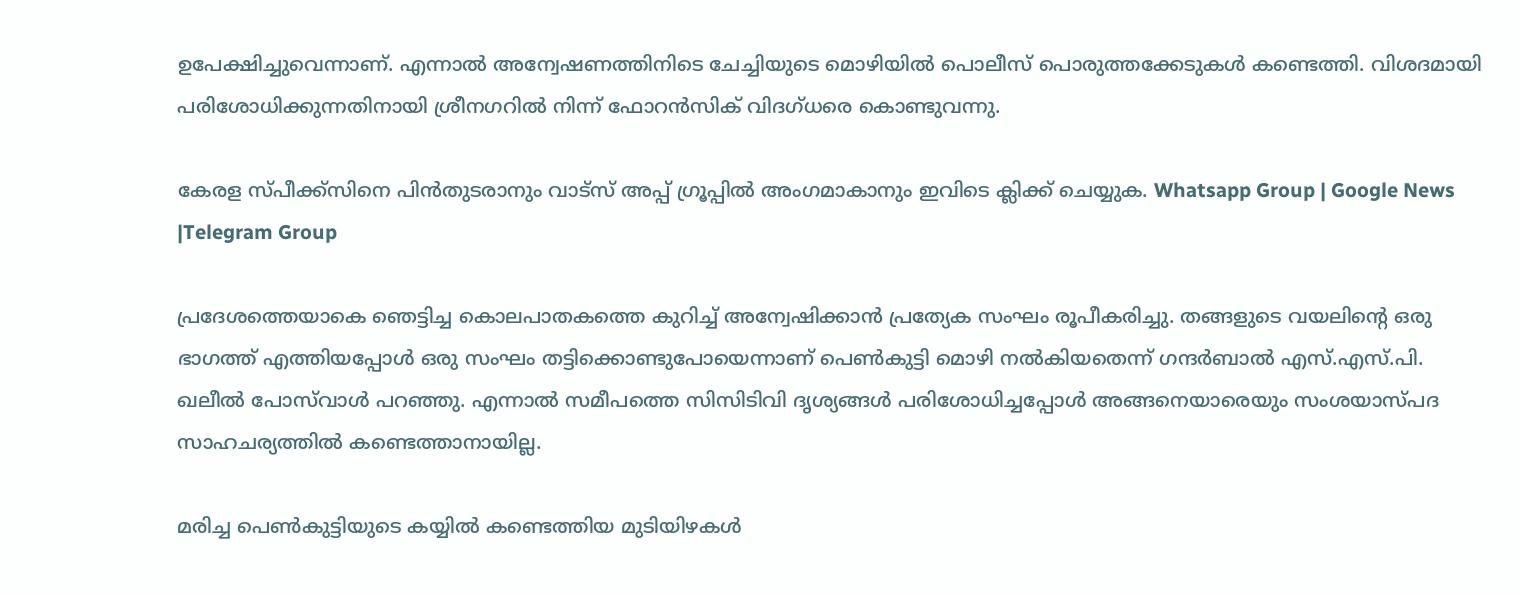ഉപേക്ഷിച്ചുവെന്നാണ്. എന്നാല്‍ അന്വേഷണത്തിനിടെ ചേച്ചിയുടെ മൊഴിയില്‍ പൊലീസ് പൊരുത്തക്കേടുകള്‍ കണ്ടെത്തി. വിശദമായി പരിശോധിക്കുന്നതിനായി ശ്രീനഗറില്‍ നിന്ന് ഫോറൻസിക് വിദഗ്ധരെ കൊണ്ടുവന്നു.

കേരള സ്പീക്ക്സിനെ പിൻതുടരാനും വാട്സ് അപ്പ് ഗ്രൂപ്പിൽ അംഗമാകാനും ഇവിടെ ക്ലിക്ക് ചെയ്യുക. Whatsapp Group | Google News |Telegram Group

പ്രദേശത്തെയാകെ ഞെട്ടിച്ച കൊലപാതകത്തെ കുറിച്ച്‌ അന്വേഷിക്കാൻ പ്രത്യേക സംഘം രൂപീകരിച്ചു. തങ്ങളുടെ വയലിന്‍റെ ഒരു ഭാഗത്ത് എത്തിയപ്പോള്‍ ഒരു സംഘം തട്ടിക്കൊണ്ടുപോയെന്നാണ് പെണ്‍കുട്ടി മൊഴി നല്‍കിയതെന്ന് ഗന്ദർബാല്‍ എസ്.എസ്.പി. ഖലീല്‍ പോസ്‌വാള്‍ പറഞ്ഞു. എന്നാല്‍ സമീപത്തെ സിസിടിവി ദൃശ്യങ്ങള്‍ പരിശോധിച്ചപ്പോള്‍ അങ്ങനെയാരെയും സംശയാസ്പദ സാഹചര്യത്തില്‍ കണ്ടെത്താനായില്ല.

മരിച്ച പെണ്‍കുട്ടിയുടെ കയ്യില്‍ കണ്ടെത്തിയ മുടിയിഴകള്‍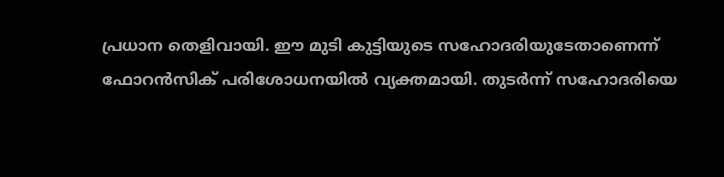പ്രധാന തെളിവായി. ഈ മുടി കുട്ടിയുടെ സഹോദരിയുടേതാണെന്ന് ഫോറൻസിക് പരിശോധനയില്‍ വ്യക്തമായി. തുടർന്ന് സഹോദരിയെ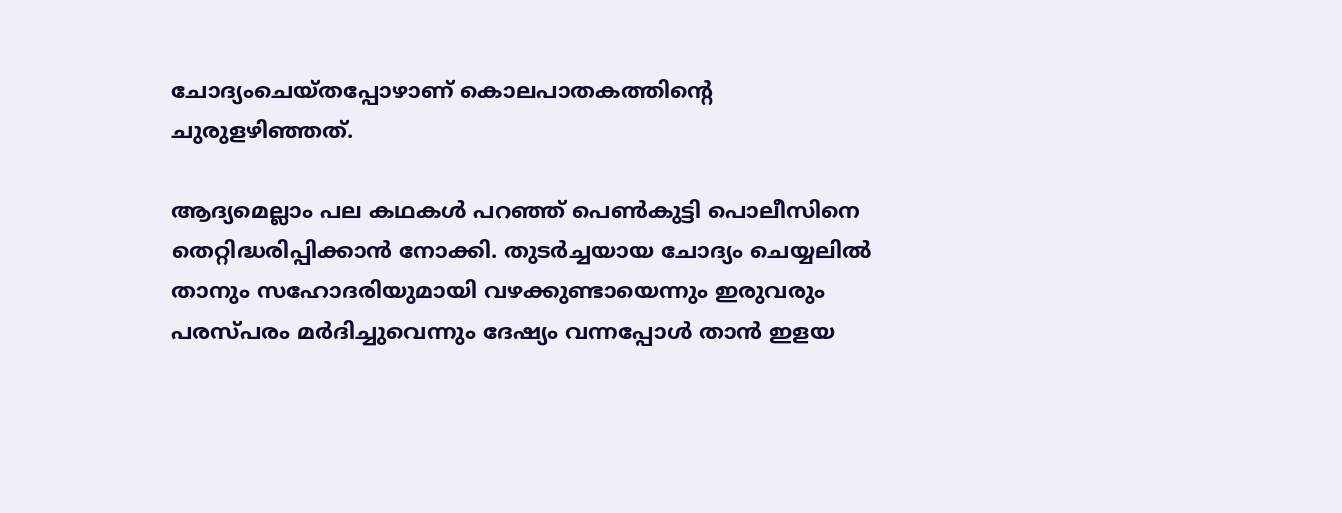ചോദ്യംചെയ്തപ്പോഴാണ് കൊലപാതകത്തിന്‍റെ ചുരുളഴിഞ്ഞത്.

ആദ്യമെല്ലാം പല കഥകള്‍ പറഞ്ഞ് പെണ്‍കുട്ടി പൊലീസിനെ തെറ്റിദ്ധരിപ്പിക്കാൻ നോക്കി. തുടർച്ചയായ ചോദ്യം ചെയ്യലില്‍ താനും സഹോദരിയുമായി വഴക്കുണ്ടായെന്നും ഇരുവരും പരസ്പരം മർദിച്ചുവെന്നും ദേഷ്യം വന്നപ്പോള്‍ താൻ ഇളയ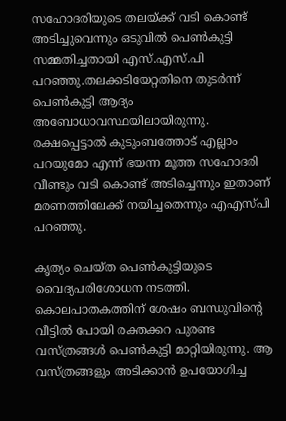സഹോദരിയുടെ തലയ്ക്ക് വടി കൊണ്ട് അടിച്ചുവെന്നും ഒടുവില്‍ പെണ്‍കുട്ടി സമ്മതിച്ചതായി എസ്.എസ്.പി പറഞ്ഞു.തലക്കടിയേറ്റതിനെ തുടർന്ന് പെണ്‍കുട്ടി ആദ്യം അബോധാവസ്ഥയിലായിരുന്നു. രക്ഷപ്പെട്ടാല്‍ കുടുംബത്തോട് എല്ലാം പറയുമോ എന്ന് ഭയന്ന മൂത്ത സഹോദരി വീണ്ടും വടി കൊണ്ട് അടിച്ചെന്നും ഇതാണ് മരണത്തിലേക്ക് നയിച്ചതെന്നും എഎസ്പി പറഞ്ഞു.

കൃത്യം ചെയ്ത പെണ്‍കുട്ടിയുടെ വൈദ്യപരിശോധന നടത്തി. കൊലപാതകത്തിന് ശേഷം ബന്ധുവിന്റെ വീട്ടില്‍ പോയി രക്തക്കറ പുരണ്ട വസ്ത്രങ്ങള്‍ പെണ്‍കുട്ടി മാറ്റിയിരുന്നു. ആ വസ്ത്രങ്ങളും അടിക്കാൻ ഉപയോഗിച്ച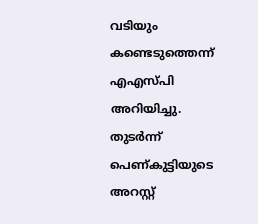വടിയും കണ്ടെടുത്തെന്ന് എഎസ്പി അറിയിച്ചു. തുടർന്ന് പെണ്‌കുട്ടിയുടെ അറസ്റ്റ്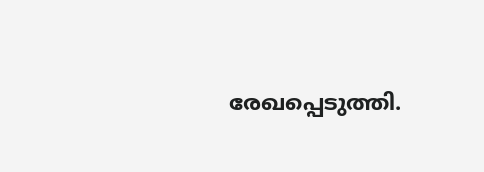രേഖപ്പെടുത്തി.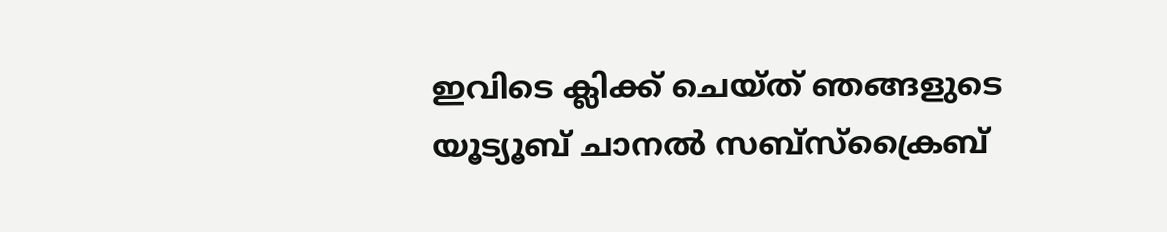ഇവിടെ ക്ലിക്ക് ചെയ്ത് ഞങ്ങളുടെ യൂട്യൂബ് ചാനൽ സബ്സ്ക്രൈബ്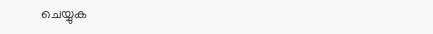ചെയ്യുക